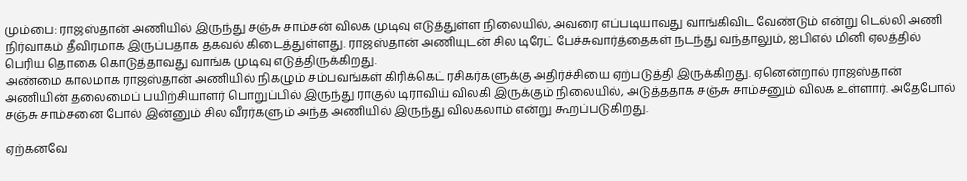மும்பை: ராஜஸ்தான் அணியில் இருந்து சஞ்சு சாம்சன் விலக முடிவு எடுத்துள்ள நிலையில், அவரை எப்படியாவது வாங்கிவிட வேண்டும் என்று டெல்லி அணி நிர்வாகம் தீவிரமாக இருப்பதாக தகவல் கிடைத்துள்ளது. ராஜஸ்தான் அணியுடன் சில டிரேட் பேச்சுவார்த்தைகள் நடந்து வந்தாலும், ஐபிஎல் மினி ஏலத்தில் பெரிய தொகை கொடுத்தாவது வாங்க முடிவு எடுத்திருக்கிறது.
அண்மை காலமாக ராஜஸ்தான் அணியில் நிகழும் சம்பவங்கள் கிரிக்கெட் ரசிகர்களுக்கு அதிர்ச்சியை ஏற்படுத்தி இருக்கிறது. ஏனென்றால் ராஜஸ்தான் அணியின் தலைமைப் பயிற்சியாளர் பொறுப்பில் இருந்து ராகுல் டிராவிய் விலகி இருக்கும் நிலையில், அடுத்ததாக சஞ்சு சாம்சனும் விலக உள்ளார். அதேபோல் சஞ்சு சாம்சனை போல் இன்னும் சில வீரர்களும் அந்த அணியில் இருந்து விலகலாம் என்று கூறப்படுகிறது.

ஏற்கனவே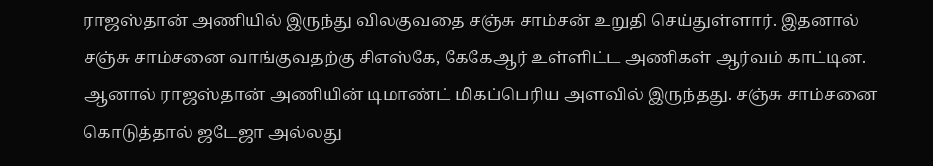ராஜஸ்தான் அணியில் இருந்து விலகுவதை சஞ்சு சாம்சன் உறுதி செய்துள்ளார். இதனால் சஞ்சு சாம்சனை வாங்குவதற்கு சிஎஸ்கே, கேகேஆர் உள்ளிட்ட அணிகள் ஆர்வம் காட்டின. ஆனால் ராஜஸ்தான் அணியின் டிமாண்ட் மிகப்பெரிய அளவில் இருந்தது. சஞ்சு சாம்சனை கொடுத்தால் ஜடேஜா அல்லது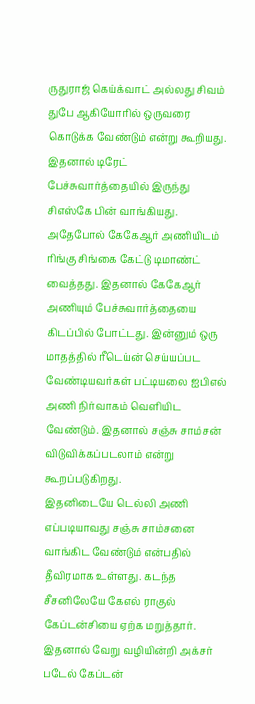ருதுராஜ் கெய்க்வாட் அல்லது சிவம் துபே ஆகியோரில் ஒருவரை கொடுக்க வேண்டும் என்று கூறியது.
இதனால் டிரேட் பேச்சுவார்த்தையில் இருந்து சிஎஸ்கே பின் வாங்கியது. அதேபோல் கேகேஆர் அணியிடம் ரிங்கு சிங்கை கேட்டு டிமாண்ட் வைத்தது. இதனால் கேகேஆர் அணியும் பேச்சுவார்த்தையை கிடப்பில் போட்டது. இன்னும் ஒரு மாதத்தில் ரீடெய்ன் செய்யப்பட வேண்டியவர்கள் பட்டியலை ஐபிஎல் அணி நிர்வாகம் வெளியிட வேண்டும். இதனால் சஞ்சு சாம்சன் விடுவிக்கப்படலாம் என்று கூறப்படுகிறது.
இதனிடையே டெல்லி அணி எப்படியாவது சஞ்சு சாம்சனை வாங்கிட வேண்டும் என்பதில் தீவிரமாக உள்ளது. கடந்த சீசனிலேயே கேஎல் ராகுல் கேப்டன்சியை ஏற்க மறுத்தார். இதனால் வேறு வழியின்றி அக்சர் படேல் கேப்டன்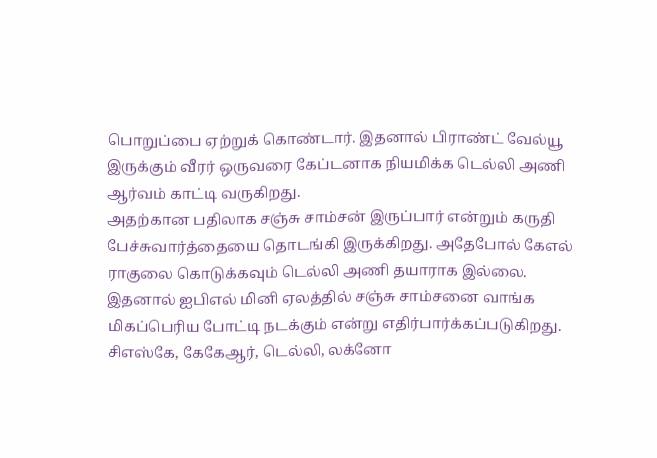பொறுப்பை ஏற்றுக் கொண்டார். இதனால் பிராண்ட் வேல்யூ இருக்கும் வீரர் ஒருவரை கேப்டனாக நியமிக்க டெல்லி அணி ஆர்வம் காட்டி வருகிறது.
அதற்கான பதிலாக சஞ்சு சாம்சன் இருப்பார் என்றும் கருதி பேச்சுவார்த்தையை தொடங்கி இருக்கிறது. அதேபோல் கேஎல் ராகுலை கொடுக்கவும் டெல்லி அணி தயாராக இல்லை. இதனால் ஐபிஎல் மினி ஏலத்தில் சஞ்சு சாம்சனை வாங்க மிகப்பெரிய போட்டி நடக்கும் என்று எதிர்பார்க்கப்படுகிறது.
சிஎஸ்கே, கேகேஆர், டெல்லி, லக்னோ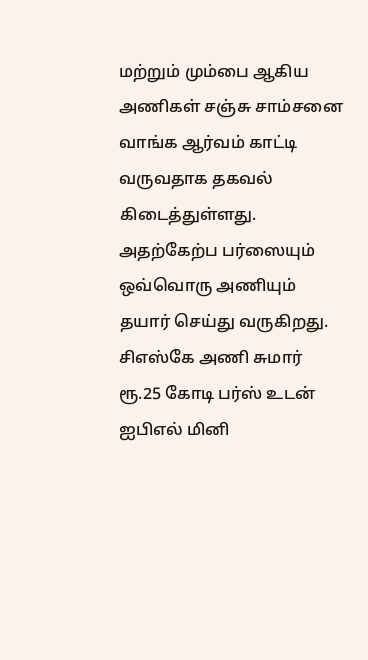மற்றும் மும்பை ஆகிய அணிகள் சஞ்சு சாம்சனை வாங்க ஆர்வம் காட்டி வருவதாக தகவல் கிடைத்துள்ளது. அதற்கேற்ப பர்ஸையும் ஒவ்வொரு அணியும் தயார் செய்து வருகிறது. சிஎஸ்கே அணி சுமார் ரூ.25 கோடி பர்ஸ் உடன் ஐபிஎல் மினி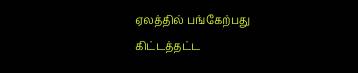ஏலத்தில் பங்கேற்பது கிட்டத்தட்ட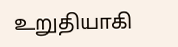உறுதியாகி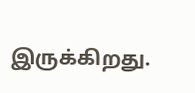இருக்கிறது.